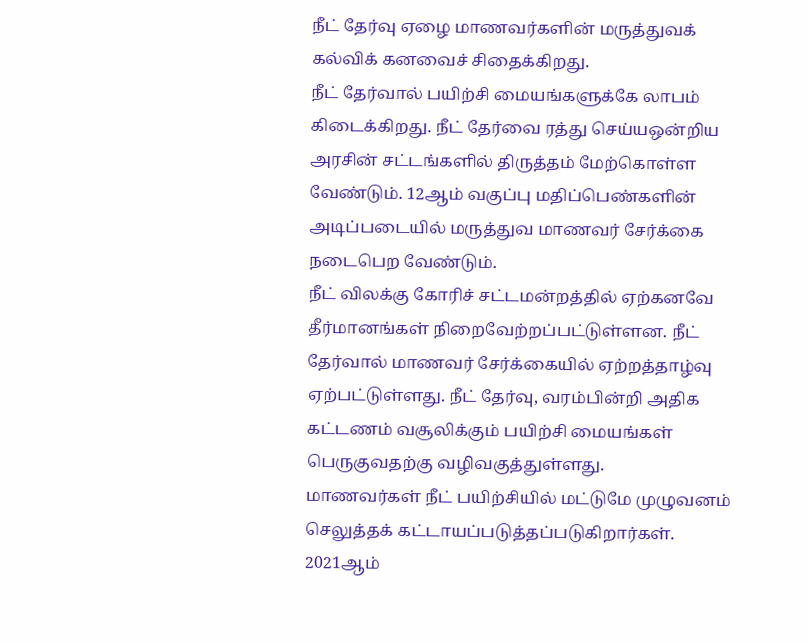நீட் தேர்வு ஏழை மாணவர்களின் மருத்துவக் கல்விக் கனவைச் சிதைக்கிறது.
நீட் தேர்வால் பயிற்சி மையங்களுக்கே லாபம் கிடைக்கிறது. நீட் தேர்வை ரத்து செய்யஒன்றிய அரசின் சட்டங்களில் திருத்தம் மேற்கொள்ள வேண்டும். 12ஆம் வகுப்பு மதிப்பெண்களின் அடிப்படையில் மருத்துவ மாணவர் சேர்க்கை நடைபெற வேண்டும்.
நீட் விலக்கு கோரிச் சட்டமன்றத்தில் ஏற்கனவே தீர்மானங்கள் நிறைவேற்றப்பட்டுள்ளன. நீட் தேர்வால் மாணவர் சேர்க்கையில் ஏற்றத்தாழ்வு ஏற்பட்டுள்ளது. நீட் தேர்வு, வரம்பின்றி அதிக கட்டணம் வசூலிக்கும் பயிற்சி மையங்கள் பெருகுவதற்கு வழிவகுத்துள்ளது.
மாணவர்கள் நீட் பயிற்சியில் மட்டுமே முழுவனம் செலுத்தக் கட்டாயப்படுத்தப்படுகிறார்கள். 2021ஆம்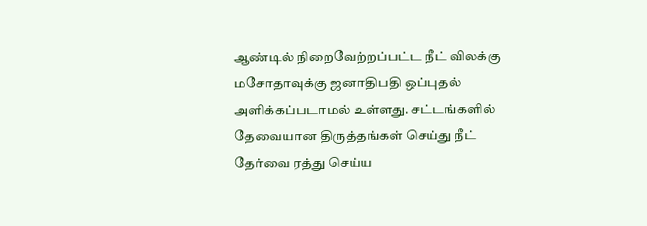ஆண்டில் நிறைவேற்றப்பட்ட நீட் விலக்கு மசோதாவுக்கு ஜனாதிபதி ஒப்புதல் அளிக்கப்படாமல் உள்ளது. சட்டங்களில் தேவையான திருத்தங்கள் செய்து நீட் தேர்வை ரத்து செய்ய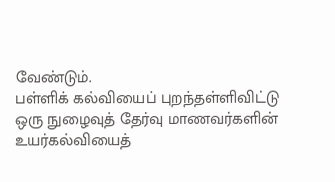வேண்டும்.
பள்ளிக் கல்வியைப் புறந்தள்ளிவிட்டு ஒரு நுழைவுத் தேர்வு மாணவர்களின் உயர்கல்வியைத்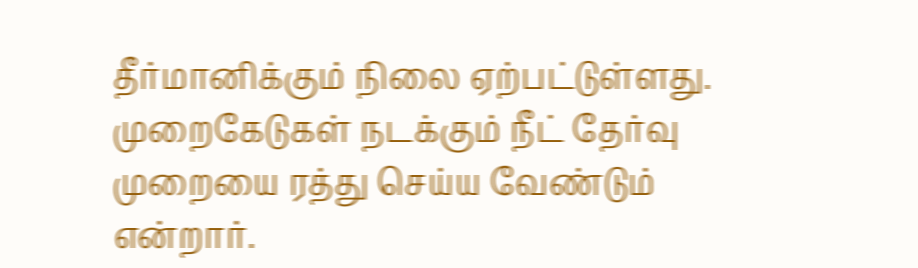தீர்மானிக்கும் நிலை ஏற்பட்டுள்ளது. முறைகேடுகள் நடக்கும் நீட் தேர்வு முறையை ரத்து செய்ய வேண்டும் என்றார்.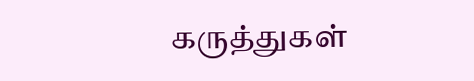கருத்துகள்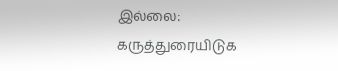இல்லை:
கருத்துரையிடுக